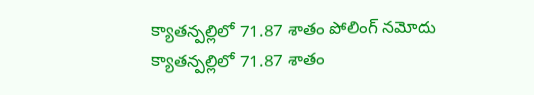క్యాతన్పల్లిలో 71.87 శాతం పోలింగ్ నమోదు
క్యాతన్పల్లిలో 71.87 శాతం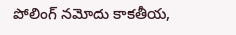పోలింగ్ నమోదు కాకతీయ,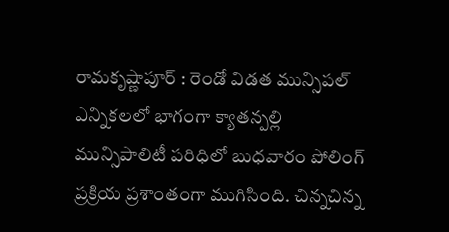రామకృష్ణాపూర్ : రెండో విడత మున్సిపల్ ఎన్నికలలో భాగంగా క్యాతన్పల్లి మున్సిపాలిటీ పరిధిలో బుధవారం పోలింగ్ ప్రక్రియ ప్రశాంతంగా ముగిసింది. చిన్నచిన్న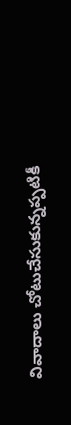వివాదాలు చోటుచేసుకున్నప్పటికీ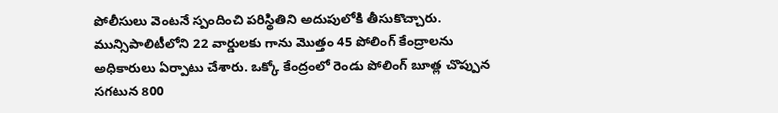పోలీసులు వెంటనే స్పందించి పరిస్థితిని అదుపులోకి తీసుకొచ్చారు. మున్సిపాలిటీలోని 22 వార్డులకు గాను మొత్తం 45 పోలింగ్ కేంద్రాలను అధికారులు ఏర్పాటు చేశారు. ఒక్కో కేంద్రంలో రెండు పోలింగ్ బూత్ల చొప్పున సగటున 800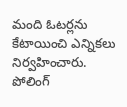మంది ఓటర్లను కేటాయించి ఎన్నికలు నిర్వహించారు. పోలింగ్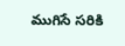ముగిసే సరికి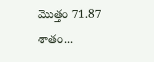మొత్తం 71.87 శాతం...